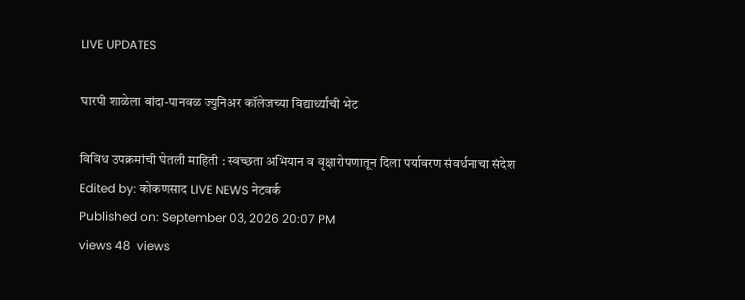LIVE UPDATES

घारपी शाळेला बांदा-पानवळ ज्युनिअर कॉलेजच्या विद्यार्थ्यांची भेट

विविध उपक्रमांची घेतली माहिती : स्वच्छता अभियान व वृक्षारोपणातून दिला पर्यावरण संवर्धनाचा संदेश
Edited by: कोकणसाद LIVE NEWS नेटवर्क
Published on: September 03, 2026 20:07 PM
views 48  views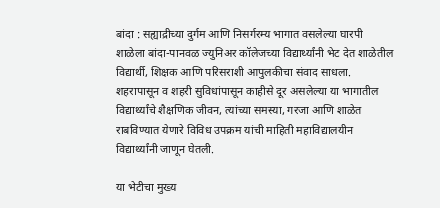बांदा : सह्याद्रीच्या दुर्गम आणि निसर्गरम्य भागात वसलेल्या घारपी शाळेला बांदा-पानवळ ज्युनिअर कॉलेजच्या विद्यार्थ्यांनी भेट देत शाळेतील विद्यार्थी, शिक्षक आणि परिसराशी आपुलकीचा संवाद साधला. शहरापासून व शहरी सुविधांपासून काहीसे दूर असलेल्या या भागातील विद्यार्थ्यांचे शैक्षणिक जीवन, त्यांच्या समस्या, गरजा आणि शाळेत राबविण्यात येणारे विविध उपक्रम यांची माहिती महाविद्यालयीन विद्यार्थ्यांनी जाणून घेतली.

या भेटीचा मुख्य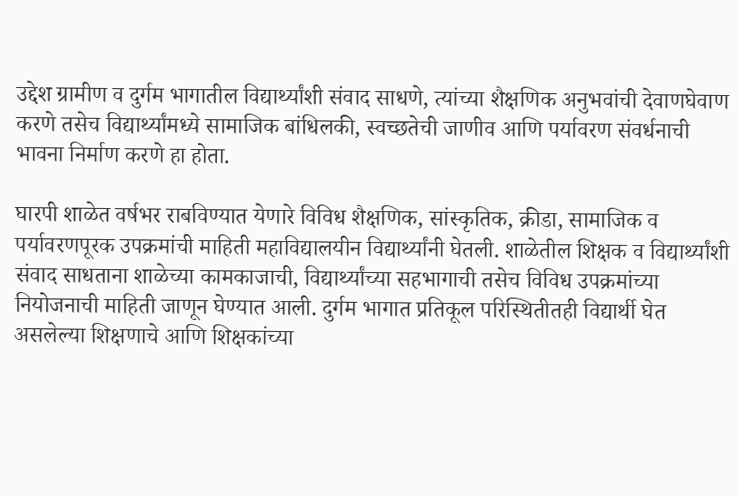उद्देश ग्रामीण व दुर्गम भागातील विद्यार्थ्यांशी संवाद साधणे, त्यांच्या शैक्षणिक अनुभवांची देवाणघेवाण करणे तसेच विद्यार्थ्यांमध्ये सामाजिक बांधिलकी, स्वच्छतेची जाणीव आणि पर्यावरण संवर्धनाची भावना निर्माण करणे हा होता.

घारपी शाळेत वर्षभर राबविण्यात येणारे विविध शैक्षणिक, सांस्कृतिक, क्रीडा, सामाजिक व पर्यावरणपूरक उपक्रमांची माहिती महाविद्यालयीन विद्यार्थ्यांनी घेतली. शाळेतील शिक्षक व विद्यार्थ्यांशी संवाद साधताना शाळेच्या कामकाजाची, विद्यार्थ्यांच्या सहभागाची तसेच विविध उपक्रमांच्या नियोजनाची माहिती जाणून घेण्यात आली. दुर्गम भागात प्रतिकूल परिस्थितीतही विद्यार्थी घेत असलेल्या शिक्षणाचे आणि शिक्षकांच्या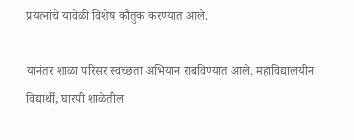प्रयत्नांचे यावेळी विशेष कौतुक करण्यात आले.

यानंतर शाळा परिसर स्वच्छता अभियान राबविण्यात आले. महाविद्यालयीन विद्यार्थी, घारपी शाळेतील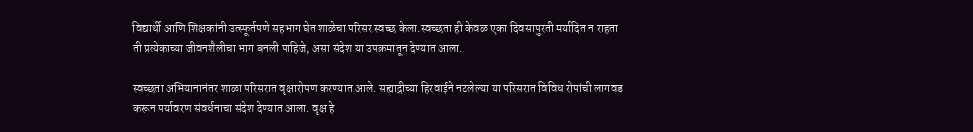विद्यार्थी आणि शिक्षकांनी उत्स्फूर्तपणे सहभाग घेत शाळेचा परिसर स्वच्छ केला.स्वच्छता ही केवळ एका दिवसापुरती मर्यादित न राहता ती प्रत्येकाच्या जीवनशैलीचा भाग बनली पाहिजे, असा संदेश या उपक्रमातून देण्यात आला.

स्वच्छता अभियानानंतर शाळा परिसरात वृक्षारोपण करण्यात आले. सह्याद्रीच्या हिरवाईने नटलेल्या या परिसरात विविध रोपांची लागवड करून पर्यावरण संवर्धनाचा संदेश देण्यात आला. वृक्ष हे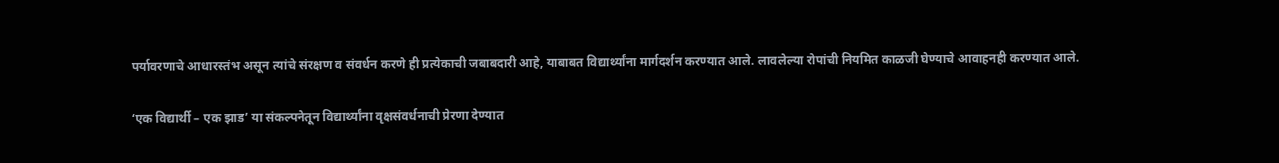पर्यावरणाचे आधारस्तंभ असून त्यांचे संरक्षण व संवर्धन करणे ही प्रत्येकाची जबाबदारी आहे, याबाबत विद्यार्थ्यांना मार्गदर्शन करण्यात आले. लावलेल्या रोपांची नियमित काळजी घेण्याचे आवाहनही करण्यात आले.

‘एक विद्यार्थी – एक झाड’ या संकल्पनेतून विद्यार्थ्यांना वृक्षसंवर्धनाची प्रेरणा देण्यात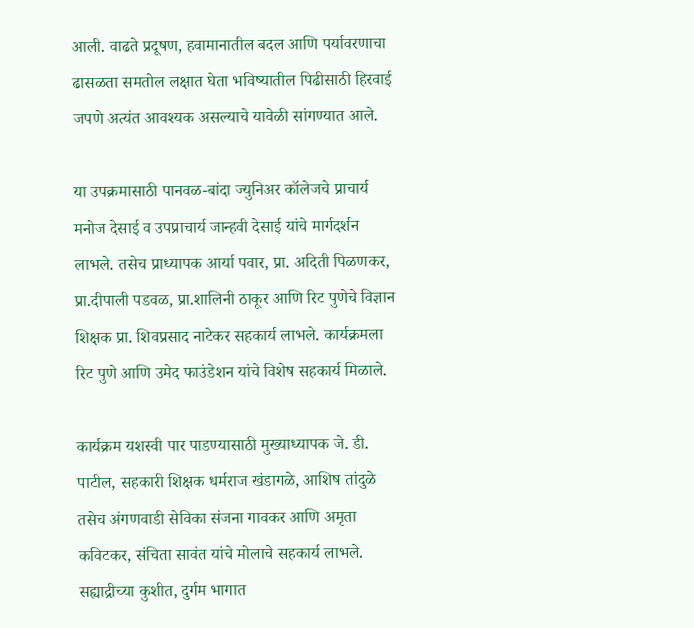आली. वाढते प्रदूषण, हवामानातील बदल आणि पर्यावरणाचा ढासळता समतोल लक्षात घेता भविष्यातील पिढीसाठी हिरवाई जपणे अत्यंत आवश्यक असल्याचे यावेळी सांगण्यात आले.

या उपक्रमासाठी पानवळ-बांदा ज्युनिअर कॉलेजचे प्राचार्य मनोज देसाई व उपप्राचार्य जान्हवी देसाई यांचे मार्गदर्शन लाभले. तसेच प्राध्यापक आर्या पवार, प्रा. अदिती पिळणकर, प्रा.दीपाली पडवळ, प्रा.शालिनी ठाकूर आणि रिट पुणेचे विज्ञान शिक्षक प्रा. शिवप्रसाद नाटेकर सहकार्य लाभले. कार्यक्रमला रिट पुणे आणि उमेद फाउंडेशन यांचे विशेष सहकार्य मिळाले.

कार्यक्रम यशस्वी पार पाडण्यासाठी मुख्याध्यापक जे. डी. पाटील, सहकारी शिक्षक धर्मराज खंडागळे, आशिष तांदुळे तसेच अंगणवाडी सेविका संजना गावकर आणि अमृता कविटकर, संचिता सावंत यांचे मोलाचे सहकार्य लाभले. सह्याद्रीच्या कुशीत, दुर्गम भागात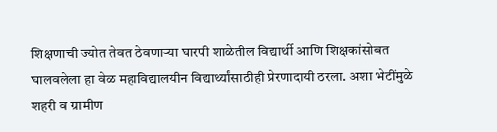शिक्षणाची ज्योत तेवत ठेवणाऱ्या घारपी शाळेतील विद्यार्थी आणि शिक्षकांसोबत घालवलेला हा वेळ महाविद्यालयीन विद्यार्थ्यांसाठीही प्रेरणादायी ठरला. अशा भेटींमुळे शहरी व ग्रामीण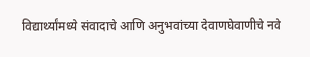विद्यार्थ्यांमध्ये संवादाचे आणि अनुभवांच्या देवाणघेवाणीचे नवे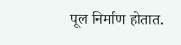पूल निर्माण होतात.